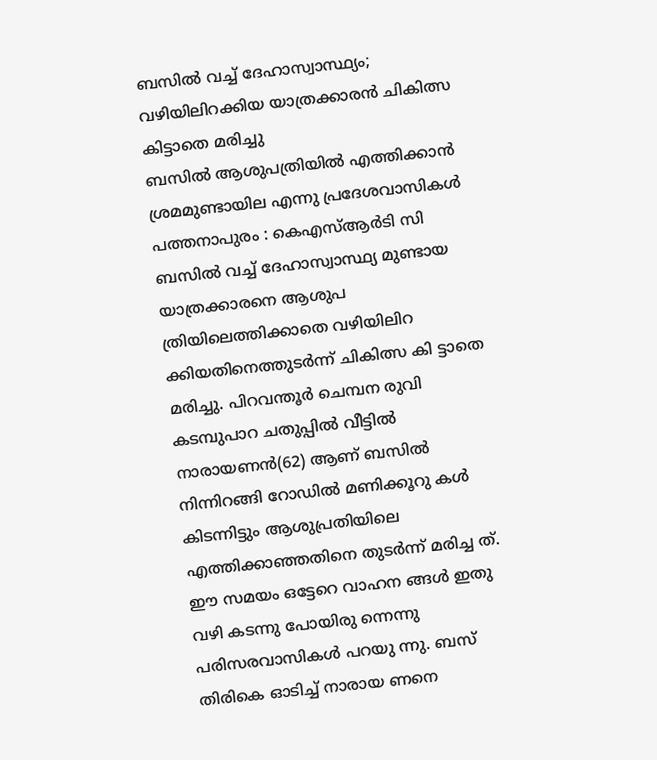ബസിൽ വച്ച് ദേഹാസ്വാസ്ഥ്യം; വഴിയിലിറക്കിയ യാത്രക്കാരൻ ചികിത്സ കിട്ടാതെ മരിച്ചു
ബസിൽ ആശുപത്രിയിൽ എത്തിക്കാൻ ശ്രമമുണ്ടായില എന്നു പ്രദേശവാസികൾ
പത്തനാപുരം : കെഎസ്ആർടി സി ബസിൽ വച്ച് ദേഹാസ്വാസ്ഥ്യ മുണ്ടായ യാത്രക്കാരനെ ആശുപ ത്രിയിലെത്തിക്കാതെ വഴിയിലിറ ക്കിയതിനെത്തുടർന്ന് ചികിത്സ കി ട്ടാതെ മരിച്ചു. പിറവന്തൂർ ചെമ്പന രുവി കടമ്പുപാറ ചതുപ്പിൽ വീട്ടിൽ നാരായണൻ(62) ആണ് ബസിൽ നിന്നിറങ്ങി റോഡിൽ മണിക്കൂറു കൾ കിടന്നിട്ടും ആശുപ്രതിയിലെ എത്തിക്കാഞ്ഞതിനെ തുടർന്ന് മരിച്ച ത്. ഈ സമയം ഒട്ടേറെ വാഹന ങ്ങൾ ഇതു വഴി കടന്നു പോയിരു ന്നെന്നു പരിസരവാസികൾ പറയു ന്നു. ബസ് തിരികെ ഓടിച്ച് നാരായ ണനെ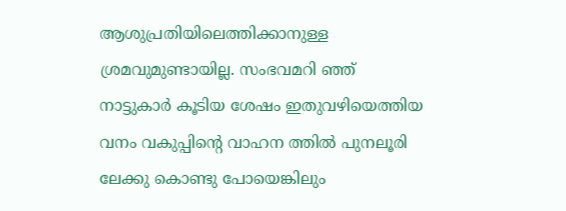ആശുപ്രതിയിലെത്തിക്കാനുള്ള ശ്രമവുമുണ്ടായില്ല. സംഭവമറി ഞ്ഞ് നാട്ടുകാർ കൂടിയ ശേഷം ഇതുവഴിയെത്തിയ വനം വകുപ്പിന്റെ വാഹന ത്തിൽ പുനലൂരി ലേക്കു കൊണ്ടു പോയെങ്കിലും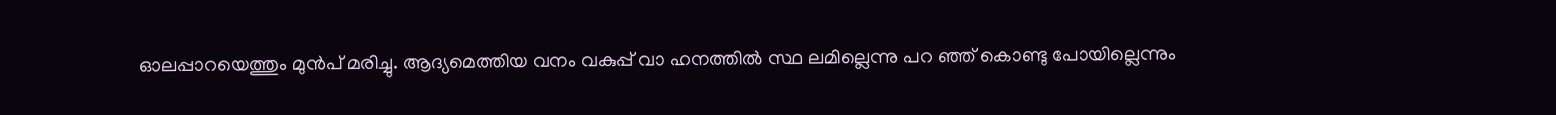ഓലപ്പാറയെത്തും മുൻപ് മരിച്ചു. ആദ്യമെത്തിയ വനം വകുപ്പ് വാ ഹനത്തിൽ സ്ഥ ലമില്ലെന്നു പറ ഞ്ഞ് കൊണ്ടു പോയില്ലെന്നും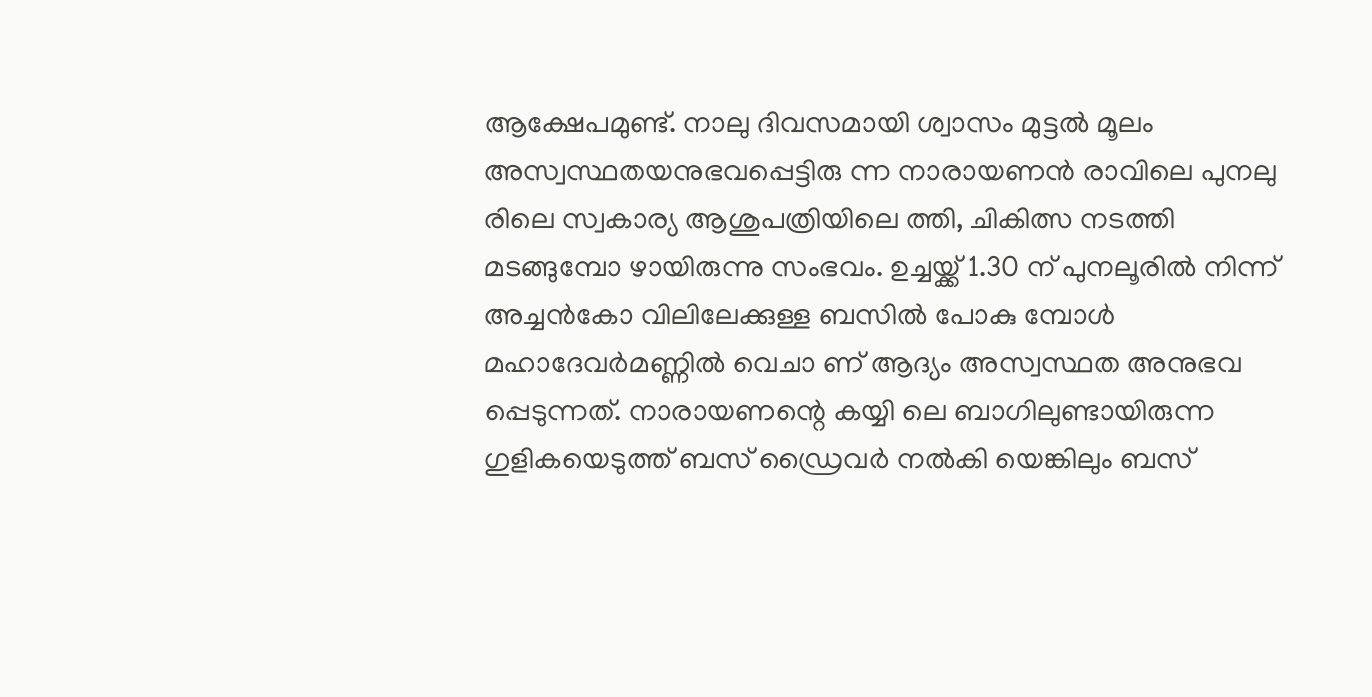ആക്ഷേപമുണ്ട്. നാലു ദിവസമായി ശ്വാസം മുട്ടൽ മൂലം അസ്വസ്ഥതയനുഭവപ്പെട്ടിരു ന്ന നാരായണൻ രാവിലെ പുനലു രിലെ സ്വകാര്യ ആശുപത്രിയിലെ ത്തി, ചികിത്സ നടത്തി മടങ്ങുമ്പോ ഴായിരുന്നു സംഭവം. ഉച്ചയ്ക്ക് 1.30 ന് പുനലൂരിൽ നിന്ന് അച്ചൻകോ വിലിലേക്കുള്ള ബസിൽ പോകു മ്പോൾ മഹാദേവർമണ്ണിൽ വെചാ ണ് ആദ്യം അസ്വസ്ഥത അനുഭവ പ്പെടുന്നത്. നാരായണന്റെ കയ്യി ലെ ബാഗിലുണ്ടായിരുന്ന ഗുളികയെടുത്ത് ബസ് ഡ്രൈവർ നൽകി യെങ്കിലും ബസ്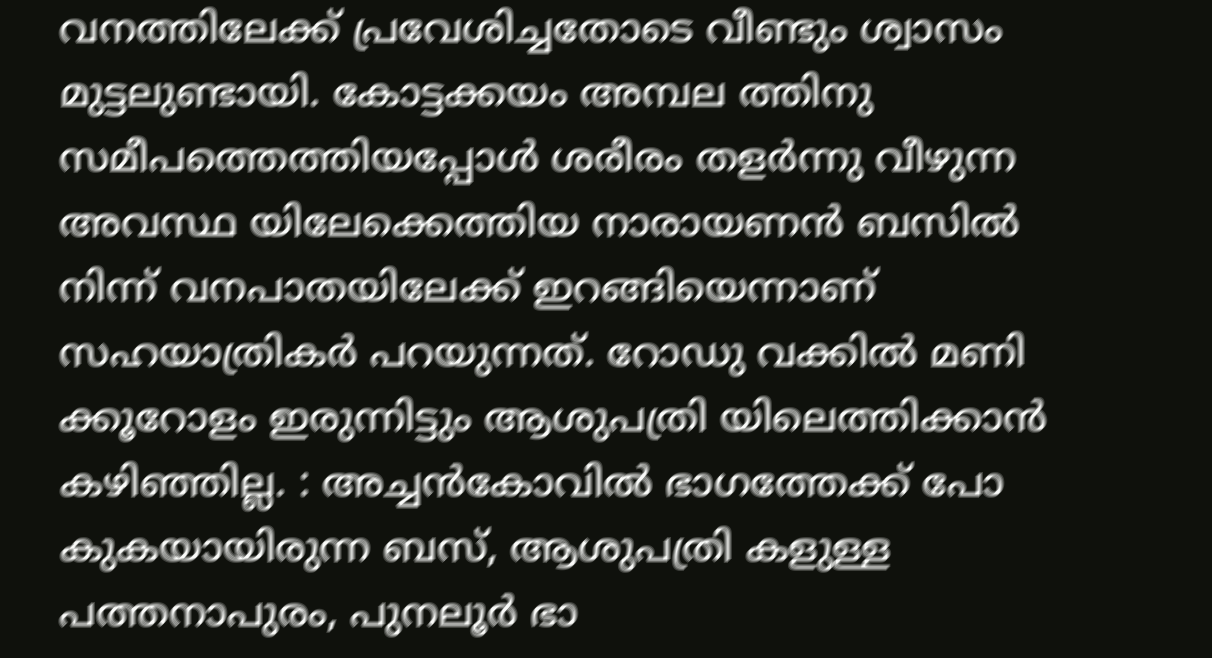വനത്തിലേക്ക് പ്രവേശിച്ചതോടെ വീണ്ടും ശ്വാസം മുട്ടലുണ്ടായി. കോട്ടക്കയം അമ്പല ത്തിനു സമീപത്തെത്തിയപ്പോൾ ശരീരം തളർന്നു വീഴുന്ന അവസ്ഥ യിലേക്കെത്തിയ നാരായണൻ ബസിൽ നിന്ന് വനപാതയിലേക്ക് ഇറങ്ങിയെന്നാണ് സഹയാത്രികർ പറയുന്നത്. റോഡു വക്കിൽ മണി ക്കൂറോളം ഇരുന്നിട്ടും ആശുപത്രി യിലെത്തിക്കാൻ കഴിഞ്ഞില്ല. : അച്ചൻകോവിൽ ഭാഗത്തേക്ക് പോ കുകയായിരുന്ന ബസ്, ആശുപത്രി കളുള്ള പത്തനാപുരം, പുനലൂർ ഭാ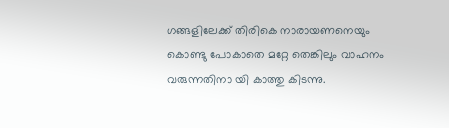ഗങ്ങളിലേക്ക് തിരികെ നാരായണനെയും കൊണ്ടു പോകാതെ മറ്റേ തെങ്കിലും വാഹനം വരുന്നതിനാ യി കാത്തു കിടന്നു.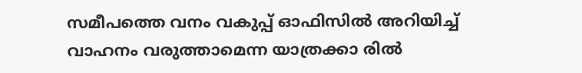സമീപത്തെ വനം വകുപ്പ് ഓഫിസിൽ അറിയിച്ച് വാഹനം വരുത്താമെന്ന യാത്രക്കാ രിൽ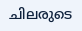ചിലരുടെ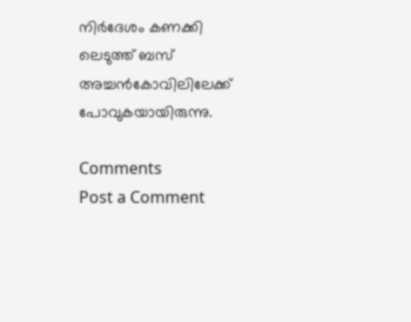നിർദേശം കണക്കി ലെടുത്ത് ബസ് അച്ചൻകോവിലിലേക്ക് പോവുകയായിരുന്നു.

Comments
Post a Comment